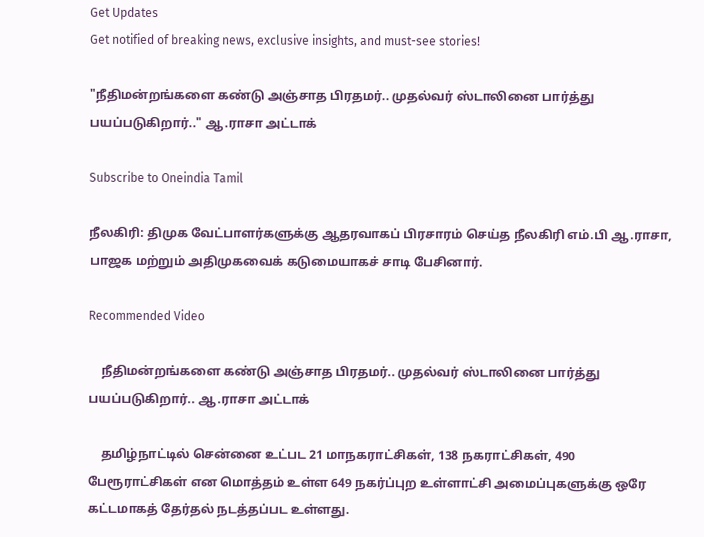Get Updates
Get notified of breaking news, exclusive insights, and must-see stories!

"நீதிமன்றங்களை கண்டு அஞ்சாத பிரதமர்.. முதல்வர் ஸ்டாலினை பார்த்து பயப்படுகிறார்.." ஆ.ராசா அட்டாக்

Subscribe to Oneindia Tamil

நீலகிரி: திமுக வேட்பாளர்களுக்கு ஆதரவாகப் பிரசாரம் செய்த நீலகிரி எம்.பி ஆ.ராசா, பாஜக மற்றும் அதிமுகவைக் கடுமையாகச் சாடி பேசினார்.

Recommended Video

    நீதிமன்றங்களை கண்டு அஞ்சாத பிரதமர்.. முதல்வர் ஸ்டாலினை பார்த்து பயப்படுகிறார்.. ஆ.ராசா அட்டாக்

    தமிழ்நாட்டில் சென்னை உட்பட 21 மாநகராட்சிகள், 138 நகராட்சிகள், 490 பேரூராட்சிகள் என மொத்தம் உள்ள 649 நகர்ப்புற உள்ளாட்சி அமைப்புகளுக்கு ஒரே கட்டமாகத் தேர்தல் நடத்தப்பட உள்ளது.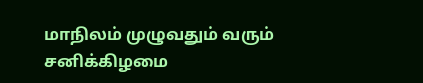மாநிலம் முழுவதும் வரும் சனிக்கிழமை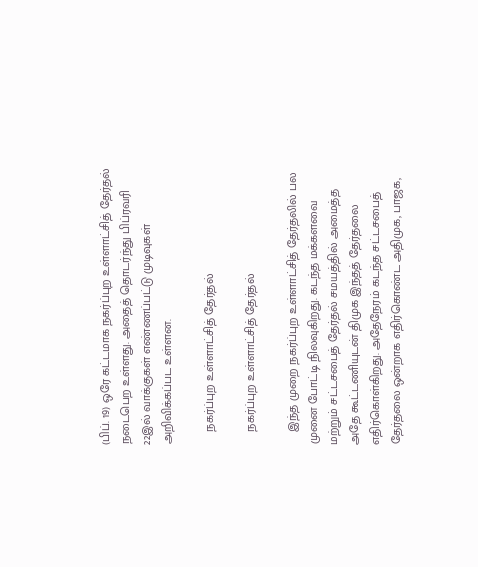(பிப். 19) ஒரே கட்டமாக நகர்ப்புற உள்ளாட்சித் தேர்தல் நடைபெற உள்ளது. அதைத் தொடர்ந்து பிப்ரவரி 22இல் வாக்குகள் எண்ணப்பட்டு முடிவுகள் அறிவிக்கப்பட உள்ளன.

    நகர்ப்புற உள்ளாட்சித் தேர்தல்

    நகர்ப்புற உள்ளாட்சித் தேர்தல்

    இந்த முறை நகர்ப்புற உள்ளாட்சித் தேர்தலில் பல முனை போட்டி நிலவுகிறது. கடந்த மக்களவை மற்றும் சட்டசபைத் தேர்தல் சமயத்தில் அமைத்த அதே கூட்டணியுடன் திமுக இந்தத் தேர்தலை எதிர்கொள்கிறது. அதேநேரம் கடந்த சட்டசபைத் தேர்தலை ஒன்றாக எதிர்கொண்ட அதிமுக, பாஜக,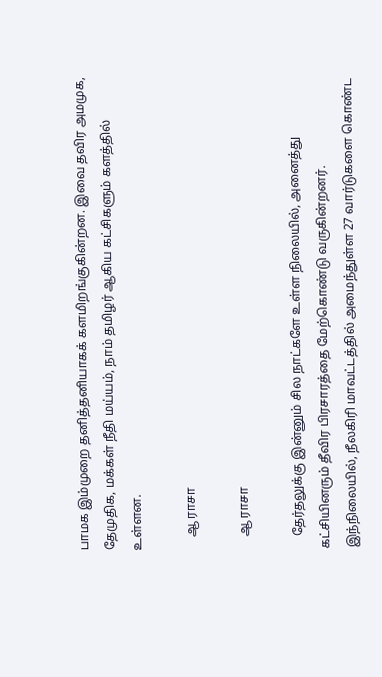பாமக இம்முறை தனித்தனியாகக் களமிறங்குகின்றன. இவை தவிர அமமுக, தேமுதிக, மக்கள் நீதி மய்யம், நாம் தமிழர் ஆகிய கட்சிகளும் களத்தில் உள்ளன.

    ஆ ராசா

    ஆ ராசா

    தேர்தலுக்கு இன்னும் சில நாட்களே உள்ள நிலையில், அனைத்து கட்சியினரும் தீவிர பிரசாரத்தை மேற்கொண்டு வருகின்றனர். இந்நிலையில், நீலகிரி மாவட்டத்தில் அமைந்துள்ள 27 வார்டுகளை கொண்ட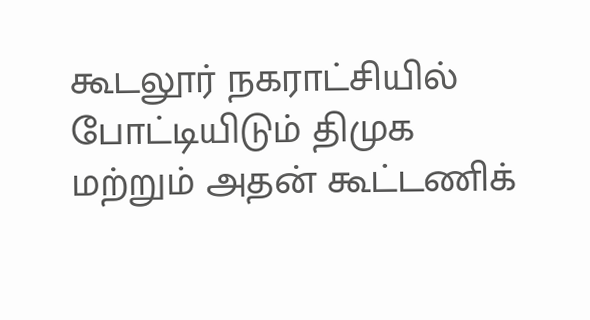கூடலூர் நகராட்சியில் போட்டியிடும் திமுக மற்றும் அதன் கூட்டணிக்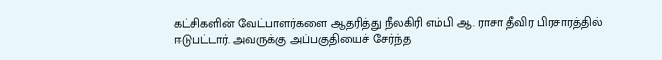கட்சிகளின் வேட்பாளர்களை ஆதரித்து நீலகிரி எம்பி ஆ. ராசா தீவிர பிரசாரத்தில் ஈடுபட்டார். அவருக்கு அப்பகுதியைச் சேர்ந்த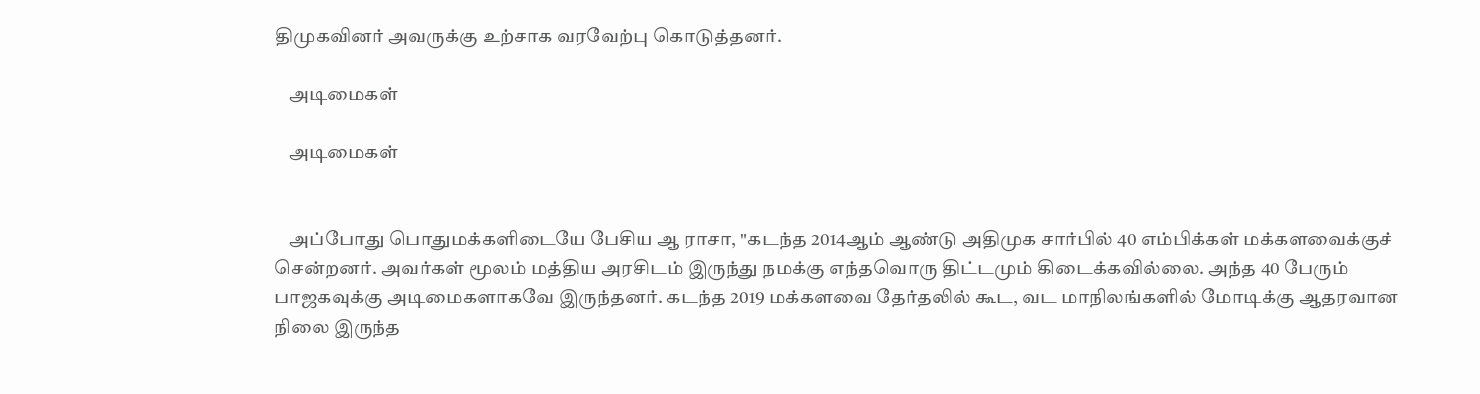திமுகவினர் அவருக்கு உற்சாக வரவேற்பு கொடுத்தனர்.

    அடிமைகள்

    அடிமைகள்


    அப்போது பொதுமக்களிடையே பேசிய ஆ ராசா, "கடந்த 2014ஆம் ஆண்டு அதிமுக சார்பில் 40 எம்பிக்கள் மக்களவைக்குச் சென்றனர். அவர்கள் மூலம் மத்திய அரசிடம் இருந்து நமக்கு எந்தவொரு திட்டமும் கிடைக்கவில்லை. அந்த 40 பேரும் பாஜகவுக்கு அடிமைகளாகவே இருந்தனர். கடந்த 2019 மக்களவை தேர்தலில் கூட, வட மாநிலங்களில் மோடிக்கு ஆதரவான நிலை இருந்த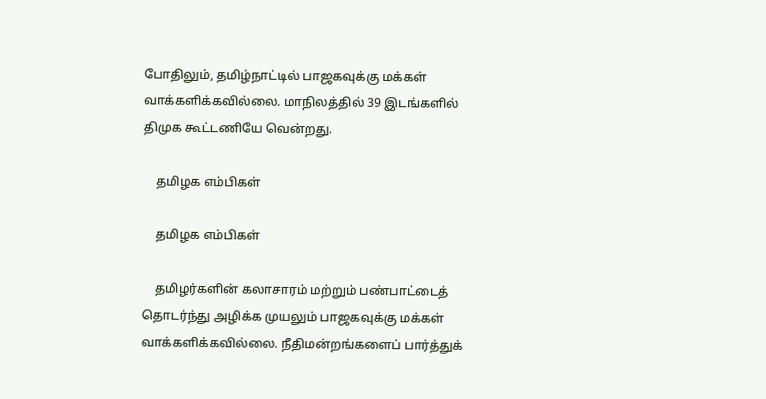போதிலும், தமிழ்நாட்டில் பாஜகவுக்கு மக்கள் வாக்களிக்கவில்லை. மாநிலத்தில் 39 இடங்களில் திமுக கூட்டணியே வென்றது.

    தமிழக எம்பிகள்

    தமிழக எம்பிகள்

    தமிழர்களின் கலாசாரம் மற்றும் பண்பாட்டைத் தொடர்ந்து அழிக்க முயலும் பாஜகவுக்கு மக்கள் வாக்களிக்கவில்லை. நீதிமன்றங்களைப் பார்த்துக்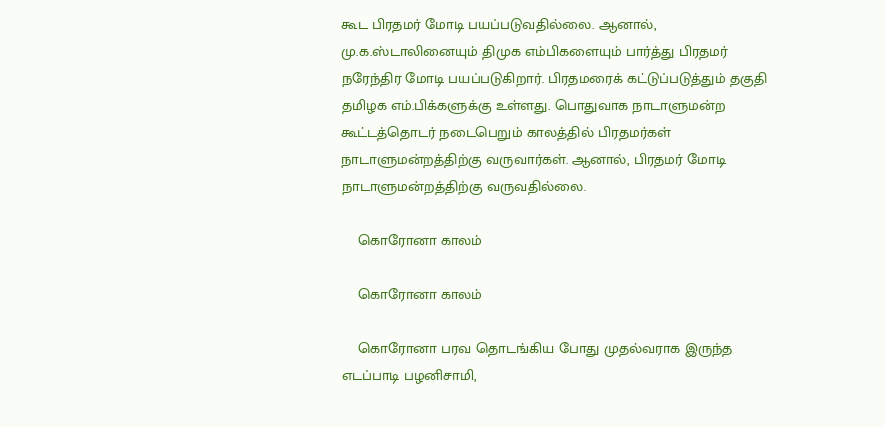கூட பிரதமர் மோடி பயப்படுவதில்லை. ஆனால், மு.க.ஸ்டாலினையும் திமுக எம்பிகளையும் பார்த்து பிரதமர் நரேந்திர மோடி பயப்படுகிறார். பிரதமரைக் கட்டுப்படுத்தும் தகுதி தமிழக எம்.பிக்களுக்கு உள்ளது. பொதுவாக நாடாளுமன்ற கூட்டத்தொடர் நடைபெறும் காலத்தில் பிரதமர்கள் நாடாளுமன்றத்திற்கு வருவார்கள். ஆனால், பிரதமர் மோடி நாடாளுமன்றத்திற்கு வருவதில்லை.

    கொரோனா காலம்

    கொரோனா காலம்

    கொரோனா பரவ தொடங்கிய போது முதல்வராக இருந்த எடப்பாடி பழனிசாமி,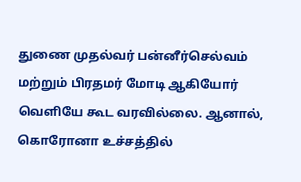துணை முதல்வர் பன்னீர்செல்வம் மற்றும் பிரதமர் மோடி ஆகியோர் வெளியே கூட வரவில்லை. ஆனால், கொரோனா உச்சத்தில்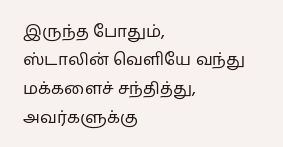இருந்த போதும், ஸ்டாலின் வெளியே வந்து மக்களைச் சந்தித்து, அவர்களுக்கு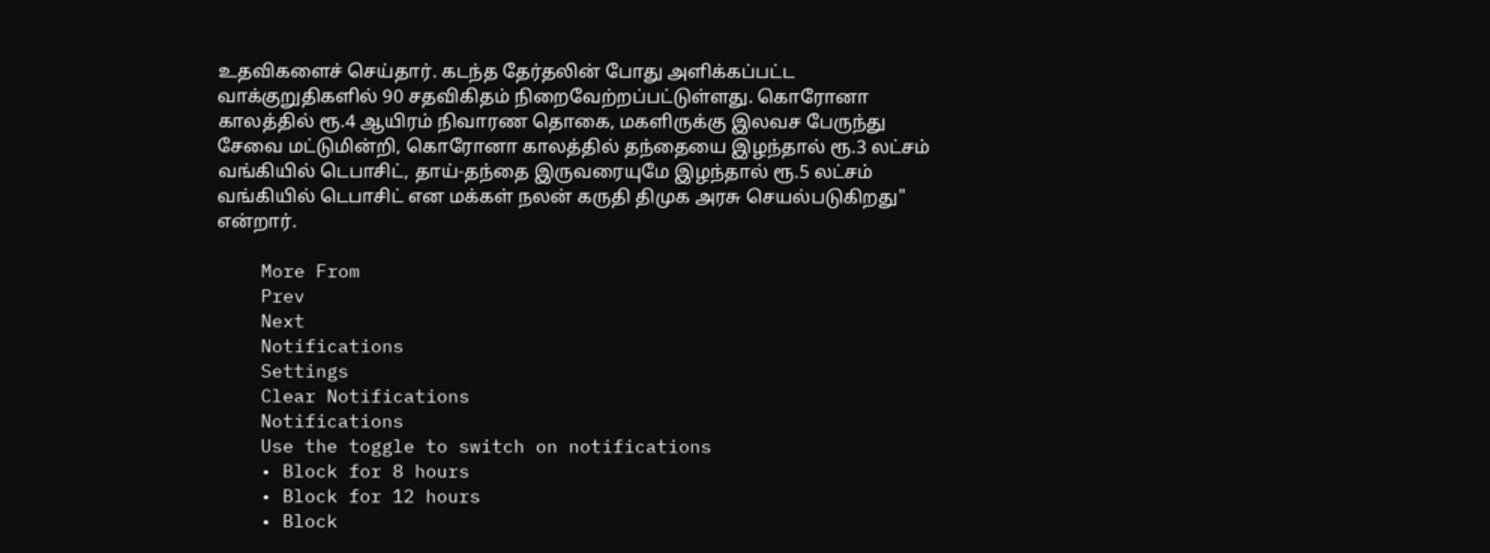உதவிகளைச் செய்தார். கடந்த தேர்தலின் போது அளிக்கப்பட்ட வாக்குறுதிகளில் 90 சதவிகிதம் நிறைவேற்றப்பட்டுள்ளது. கொரோனா காலத்தில் ரூ.4 ஆயிரம் நிவாரண தொகை, மகளிருக்கு இலவச பேருந்து சேவை மட்டுமின்றி, கொரோனா காலத்தில் தந்தையை இழந்தால் ரூ.3 லட்சம் வங்கியில் டெபாசிட், தாய்-தந்தை இருவரையுமே இழந்தால் ரூ.5 லட்சம் வங்கியில் டெபாசிட் என மக்கள் நலன் கருதி திமுக அரசு செயல்படுகிறது" என்றார்.

    More From
    Prev
    Next
    Notifications
    Settings
    Clear Notifications
    Notifications
    Use the toggle to switch on notifications
    • Block for 8 hours
    • Block for 12 hours
    • Block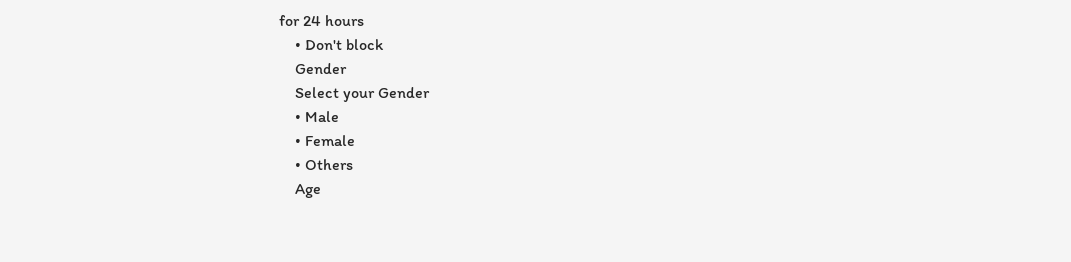for 24 hours
    • Don't block
    Gender
    Select your Gender
    • Male
    • Female
    • Others
    Age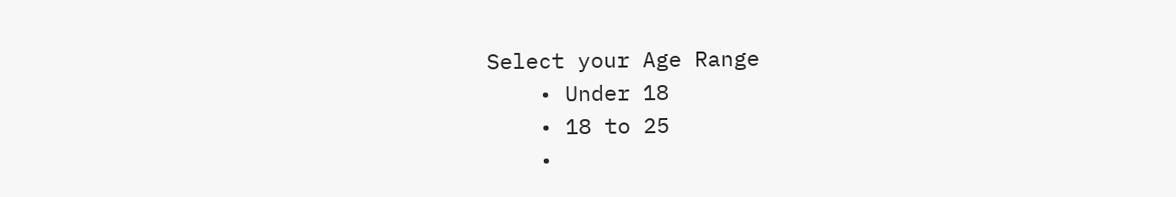Select your Age Range
    • Under 18
    • 18 to 25
    •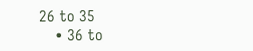26 to 35
    • 36 to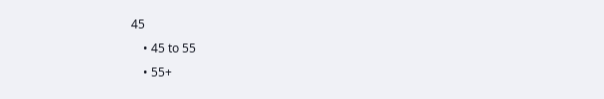45
    • 45 to 55
    • 55+